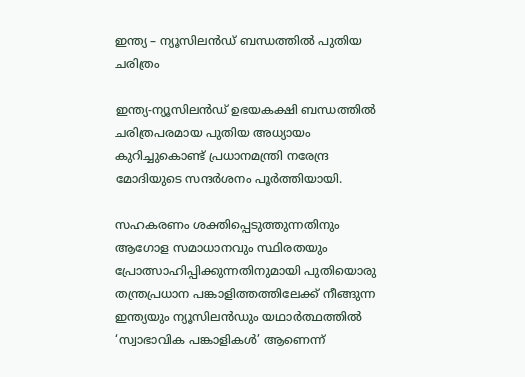ഇന്ത്യ – ന്യൂസിലൻഡ് ബന്ധത്തിൽ പുതിയ ചരിത്രം

ഇന്ത്യ-ന്യൂസിലൻഡ് ഉഭയകക്ഷി ബന്ധത്തിൽ ചരിത്രപരമായ പുതിയ അധ്യായം കുറിച്ചുകൊണ്ട് പ്രധാനമന്ത്രി നരേന്ദ്ര മോദിയുടെ സന്ദർശനം പൂർത്തിയായി.

സഹകരണം ശക്തിപ്പെടുത്തുന്നതിനും ആഗോള സമാധാനവും സ്ഥിരതയും പ്രോത്സാഹിപ്പിക്കുന്നതിനുമായി പുതിയൊരു തന്ത്രപ്രധാന പങ്കാളിത്തത്തിലേക്ക് നീങ്ങുന്ന ഇന്ത്യയും ന്യൂസിലൻഡും യഥാർത്ഥത്തിൽ ‘സ്വാഭാവിക പങ്കാളികൾ’ ആണെന്ന്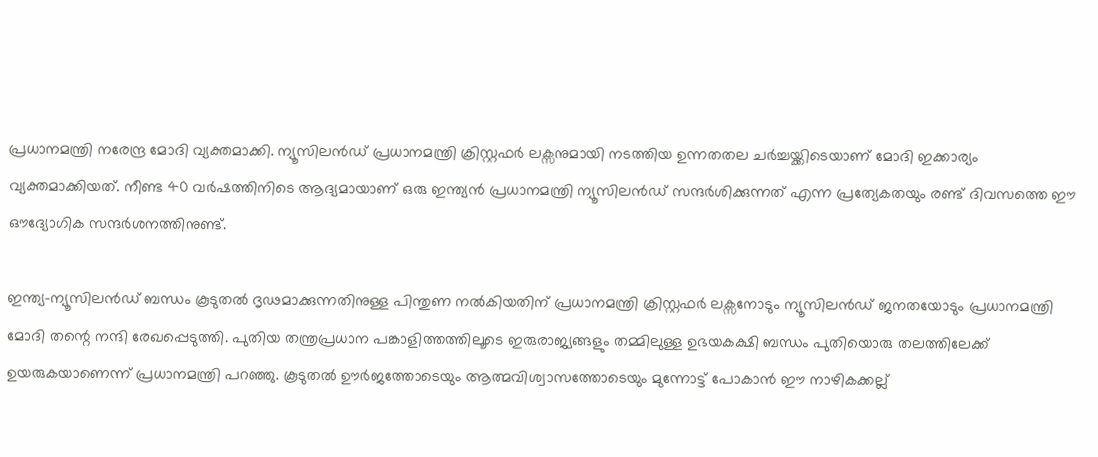പ്രധാനമന്ത്രി നരേന്ദ്ര മോദി വ്യക്തമാക്കി. ന്യൂസിലൻഡ് പ്രധാനമന്ത്രി ക്രിസ്റ്റഫർ ലക്സനുമായി നടത്തിയ ഉന്നതതല ചർച്ചയ്ക്കിടെയാണ് മോദി ഇക്കാര്യം വ്യക്തമാക്കിയത്. നീണ്ട 40 വർഷത്തിനിടെ ആദ്യമായാണ് ഒരു ഇന്ത്യൻ പ്രധാനമന്ത്രി ന്യൂസിലൻഡ് സന്ദർശിക്കുന്നത് എന്ന പ്രത്യേകതയും രണ്ട് ദിവസത്തെ ഈ ഔദ്യോഗിക സന്ദർശനത്തിനുണ്ട്.

ഇന്ത്യ-ന്യൂസിലൻഡ് ബന്ധം കൂടുതൽ ദൃഢമാക്കുന്നതിനുള്ള പിന്തുണ നൽകിയതിന് പ്രധാനമന്ത്രി ക്രിസ്റ്റഫർ ലക്സനോടും ന്യൂസിലൻഡ് ജനതയോടും പ്രധാനമന്ത്രി മോദി തന്റെ നന്ദി രേഖപ്പെടുത്തി. പുതിയ തന്ത്രപ്രധാന പങ്കാളിത്തത്തിലൂടെ ഇരുരാജ്യങ്ങളും തമ്മിലുള്ള ഉഭയകക്ഷി ബന്ധം പുതിയൊരു തലത്തിലേക്ക് ഉയരുകയാണെന്ന് പ്രധാനമന്ത്രി പറഞ്ഞു. കൂടുതൽ ഊർജത്തോടെയും ആത്മവിശ്വാസത്തോടെയും മുന്നോട്ട് പോകാൻ ഈ നാഴികക്കല്ല്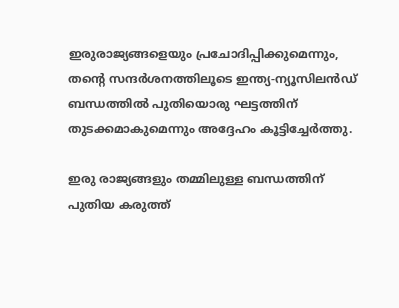ഇരുരാജ്യങ്ങളെയും പ്രചോദിപ്പിക്കുമെന്നും, തന്റെ സന്ദർശനത്തിലൂടെ ഇന്ത്യ-ന്യൂസിലൻഡ് ബന്ധത്തിൽ പുതിയൊരു ഘട്ടത്തിന് തുടക്കമാകുമെന്നും അദ്ദേഹം കൂട്ടിച്ചേർത്തു.

ഇരു രാജ്യങ്ങളും തമ്മിലുള്ള ബന്ധത്തിന് പുതിയ കരുത്ത്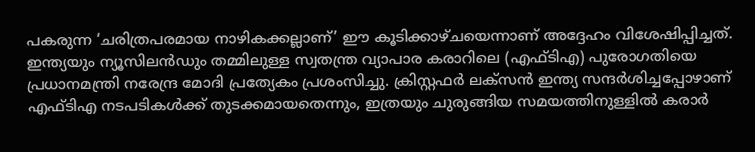പകരുന്ന ‘ചരിത്രപരമായ നാഴികക്കല്ലാണ്’ ഈ കൂടിക്കാഴ്ചയെന്നാണ് അദ്ദേഹം വിശേഷിപ്പിച്ചത്. ഇന്ത്യയും ന്യൂസിലൻഡും തമ്മിലുള്ള സ്വതന്ത്ര വ്യാപാര കരാറിലെ (എഫ്‌ടിഎ) പുരോഗതിയെ പ്രധാനമന്ത്രി നരേന്ദ്ര മോദി പ്രത്യേകം പ്രശംസിച്ചു. ക്രിസ്റ്റഫർ ലക്സൻ ഇന്ത്യ സന്ദർശിച്ചപ്പോഴാണ് എഫ്‌ടിഎ നടപടികൾക്ക് തുടക്കമായതെന്നും, ഇത്രയും ചുരുങ്ങിയ സമയത്തിനുള്ളിൽ കരാർ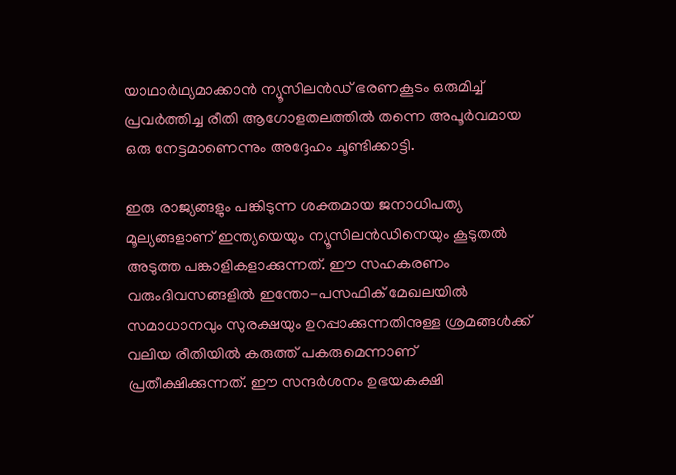യാഥാർഥ്യമാക്കാൻ ന്യൂസിലൻഡ് ഭരണകൂടം ഒരുമിച്ച് പ്രവർത്തിച്ച രീതി ആഗോളതലത്തിൽ തന്നെ അപൂർവമായ ഒരു നേട്ടമാണെന്നും അദ്ദേഹം ചൂണ്ടിക്കാട്ടി.

ഇരു രാജ്യങ്ങളും പങ്കിടുന്ന ശക്തമായ ജനാധിപത്യ മൂല്യങ്ങളാണ് ഇന്ത്യയെയും ന്യൂസിലൻഡിനെയും കൂടുതൽ അടുത്ത പങ്കാളികളാക്കുന്നത്. ഈ സഹകരണം വരുംദിവസങ്ങളിൽ ഇന്തോ-പസഫിക് മേഖലയിൽ സമാധാനവും സുരക്ഷയും ഉറപ്പാക്കുന്നതിനുള്ള ശ്രമങ്ങൾക്ക് വലിയ രീതിയിൽ കരുത്ത് പകരുമെന്നാണ് പ്രതീക്ഷിക്കുന്നത്. ഈ സന്ദർശനം ഉഭയകക്ഷി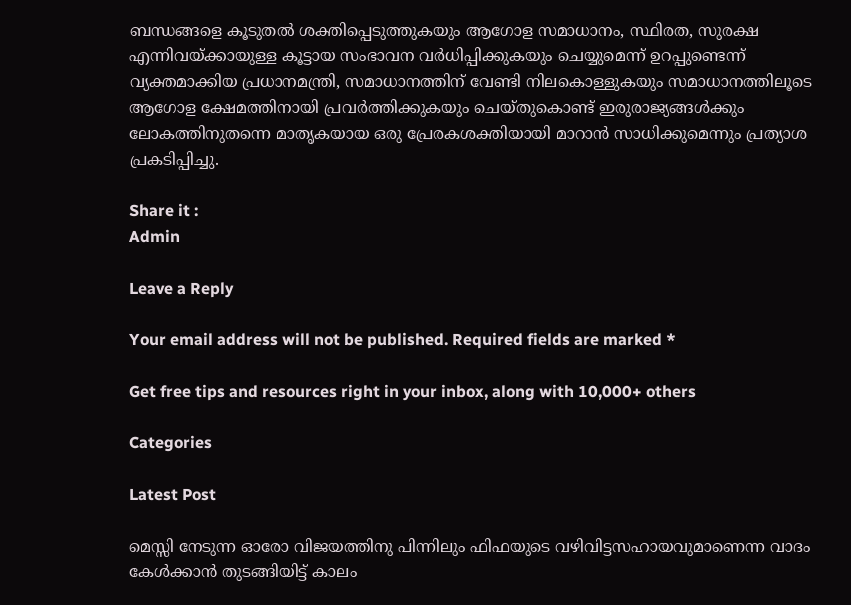ബന്ധങ്ങളെ കൂടുതൽ ശക്തിപ്പെടുത്തുകയും ആഗോള സമാധാനം, സ്ഥിരത, സുരക്ഷ എന്നിവയ്ക്കായുള്ള കൂട്ടായ സംഭാവന വർധിപ്പിക്കുകയും ചെയ്യുമെന്ന് ഉറപ്പുണ്ടെന്ന് വ്യക്തമാക്കിയ പ്രധാനമന്ത്രി, സമാധാനത്തിന് വേണ്ടി നിലകൊള്ളുകയും സമാധാനത്തിലൂടെ ആഗോള ക്ഷേമത്തിനായി പ്രവർത്തിക്കുകയും ചെയ്തുകൊണ്ട് ഇരുരാജ്യങ്ങൾക്കും ലോകത്തിനുതന്നെ മാതൃകയായ ഒരു പ്രേരകശക്തിയായി മാറാൻ സാധിക്കുമെന്നും പ്രത്യാശ പ്രകടിപ്പിച്ചു.

Share it :
Admin

Leave a Reply

Your email address will not be published. Required fields are marked *

Get free tips and resources right in your inbox, along with 10,000+ others

Categories

Latest Post

മെസ്സി നേടുന്ന ഓരോ വിജയത്തിനു പിന്നിലും ഫിഫയുടെ വഴിവിട്ടസഹായവുമാണെന്ന വാദം കേൾക്കാൻ തുടങ്ങിയിട്ട് കാലം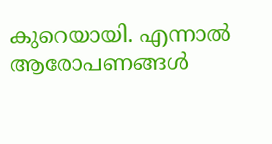കുറെയായി. എന്നാൽ ആരോപണങ്ങൾ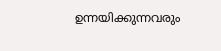ഉന്നയിക്കുന്നവരും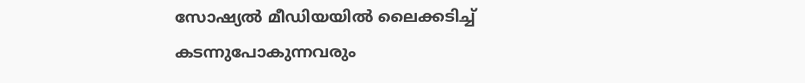സോഷ്യൽ മീഡിയയിൽ ലൈക്കടിച്ച് കടന്നുപോകുന്നവരും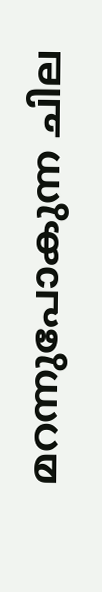മറന്നുപോകുന്ന ചില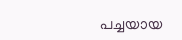പച്ചയായ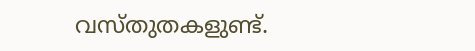വസ്തുതകളുണ്ട്.